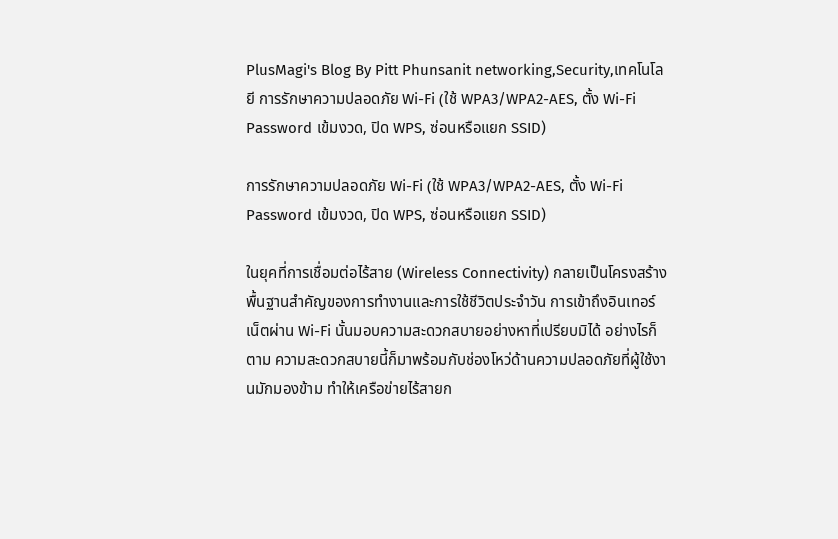PlusMagi's Blog By Pitt Phunsanit networking,Security,เทคโนโลยี การรักษาความปลอดภัย Wi-Fi (ใช้ WPA3/WPA2-AES, ตั้ง Wi-Fi Password เข้มงวด, ปิด WPS, ซ่อนหรือแยก SSID)

การรักษาความปลอดภัย Wi-Fi (ใช้ WPA3/WPA2-AES, ตั้ง Wi-Fi Password เข้มงวด, ปิด WPS, ซ่อนหรือแยก SSID)

ในยุคที่การเชื่อมต่อไร้สาย (Wireless Connectivity) กลายเป็นโครงสร้างพื้นฐานสำคัญของการทำงานและการใช้ชีวิตประจำวัน การเข้าถึงอินเทอร์เน็ตผ่าน Wi-Fi นั้นมอบความสะดวกสบายอย่างหาที่เปรียบมิได้ อย่างไรก็ตาม ความสะดวกสบายนี้ก็มาพร้อมกับช่องโหว่ด้านความปลอดภัยที่ผู้ใช้งานมักมองข้าม ทำให้เครือข่ายไร้สายก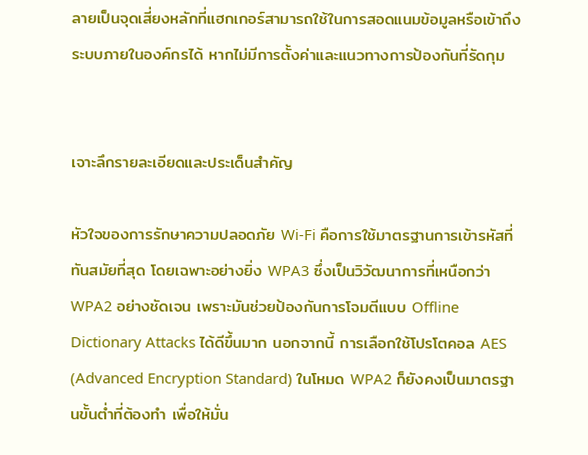ลายเป็นจุดเสี่ยงหลักที่แฮกเกอร์สามารถใช้ในการสอดแนมข้อมูลหรือเข้าถึงระบบภายในองค์กรได้ หากไม่มีการตั้งค่าและแนวทางการป้องกันที่รัดกุม


เจาะลึกรายละเอียดและประเด็นสำคัญ

หัวใจของการรักษาความปลอดภัย Wi-Fi คือการใช้มาตรฐานการเข้ารหัสที่ทันสมัยที่สุด โดยเฉพาะอย่างยิ่ง WPA3 ซึ่งเป็นวิวัฒนาการที่เหนือกว่า WPA2 อย่างชัดเจน เพราะมันช่วยป้องกันการโจมตีแบบ Offline Dictionary Attacks ได้ดีขึ้นมาก นอกจากนี้ การเลือกใช้โปรโตคอล AES (Advanced Encryption Standard) ในโหมด WPA2 ก็ยังคงเป็นมาตรฐานขั้นต่ำที่ต้องทำ เพื่อให้มั่น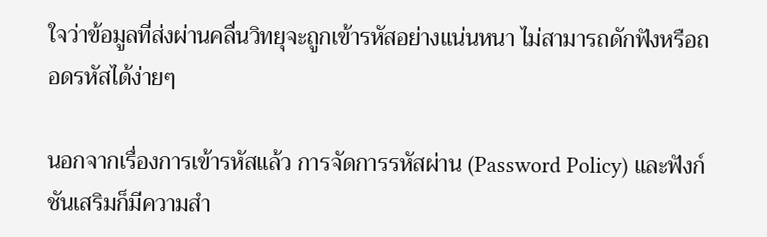ใจว่าข้อมูลที่ส่งผ่านคลื่นวิทยุจะถูกเข้ารหัสอย่างแน่นหนา ไม่สามารถดักฟังหรือถอดรหัสได้ง่ายๆ

นอกจากเรื่องการเข้ารหัสแล้ว การจัดการรหัสผ่าน (Password Policy) และฟังก์ชันเสริมก็มีความสำ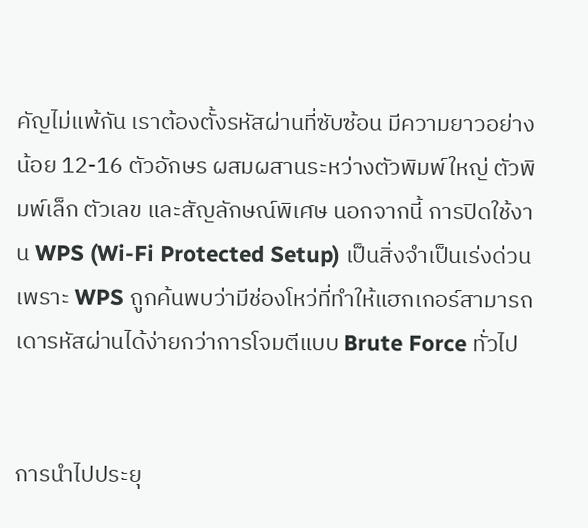คัญไม่แพ้กัน เราต้องตั้งรหัสผ่านที่ซับซ้อน มีความยาวอย่างน้อย 12-16 ตัวอักษร ผสมผสานระหว่างตัวพิมพ์ใหญ่ ตัวพิมพ์เล็ก ตัวเลข และสัญลักษณ์พิเศษ นอกจากนี้ การปิดใช้งาน WPS (Wi-Fi Protected Setup) เป็นสิ่งจำเป็นเร่งด่วน เพราะ WPS ถูกค้นพบว่ามีช่องโหว่ที่ทำให้แฮกเกอร์สามารถเดารหัสผ่านได้ง่ายกว่าการโจมตีแบบ Brute Force ทั่วไป


การนำไปประยุ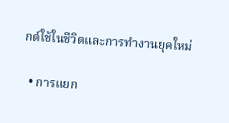กต์ใช้ในชีวิตและการทำงานยุคใหม่

  • การแยก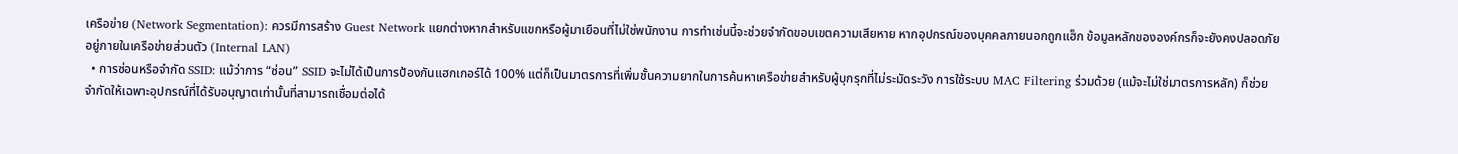เครือข่าย (Network Segmentation): ควรมีการสร้าง Guest Network แยกต่างหากสำหรับแขกหรือผู้มาเยือนที่ไม่ใช่พนักงาน การทำเช่นนี้จะช่วยจำกัดขอบเขตความเสียหาย หากอุปกรณ์ของบุคคลภายนอกถูกแฮ็ก ข้อมูลหลักขององค์กรก็จะยังคงปลอดภัยอยู่ภายในเครือข่ายส่วนตัว (Internal LAN)
  • การซ่อนหรือจำกัด SSID: แม้ว่าการ “ซ่อน” SSID จะไม่ได้เป็นการป้องกันแฮกเกอร์ได้ 100% แต่ก็เป็นมาตรการที่เพิ่มชั้นความยากในการค้นหาเครือข่ายสำหรับผู้บุกรุกที่ไม่ระมัดระวัง การใช้ระบบ MAC Filtering ร่วมด้วย (แม้จะไม่ใช่มาตรการหลัก) ก็ช่วยจำกัดให้เฉพาะอุปกรณ์ที่ได้รับอนุญาตเท่านั้นที่สามารถเชื่อมต่อได้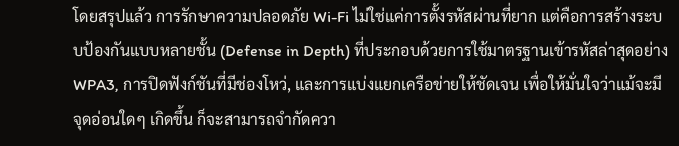โดยสรุปแล้ว การรักษาความปลอดภัย Wi-Fi ไม่ใช่แค่การตั้งรหัสผ่านที่ยาก แต่คือการสร้างระบบป้องกันแบบหลายชั้น (Defense in Depth) ที่ประกอบด้วยการใช้มาตรฐานเข้ารหัสล่าสุดอย่าง WPA3, การปิดฟังก์ชันที่มีช่องโหว่, และการแบ่งแยกเครือข่ายให้ชัดเจน เพื่อให้มั่นใจว่าแม้จะมีจุดอ่อนใดๆ เกิดขึ้น ก็จะสามารถจำกัดควา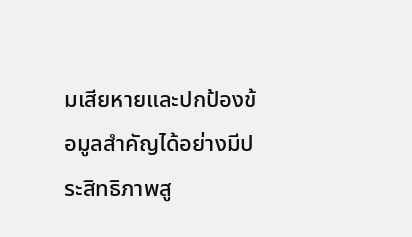มเสียหายและปกป้องข้อมูลสำคัญได้อย่างมีประสิทธิภาพสู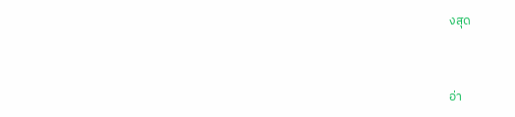งสุด


อ่า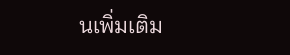นเพิ่มเติม